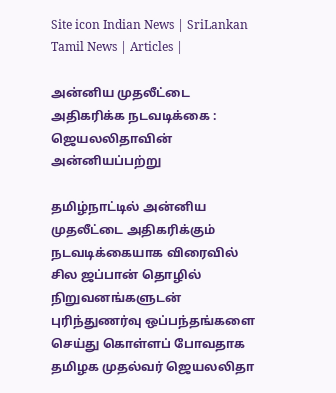Site icon Indian News | SriLankan Tamil News | Articles |

அன்னிய முதலீட்டை அதிகரிக்க நடவடிக்கை : ஜெயலலிதாவின் அன்னியப்பற்று

தமிழ்நாட்டில் அன்னிய முதலீட்டை அதிகரிக்கும் நடவடிக்கையாக விரைவில் சில ஜப்பான் தொழில் நிறுவனங்களுடன் புரிந்துணர்வு ஒப்பந்தங்களை செய்து கொள்ளப் போவதாக தமிழக முதல்வர் ஜெயலலிதா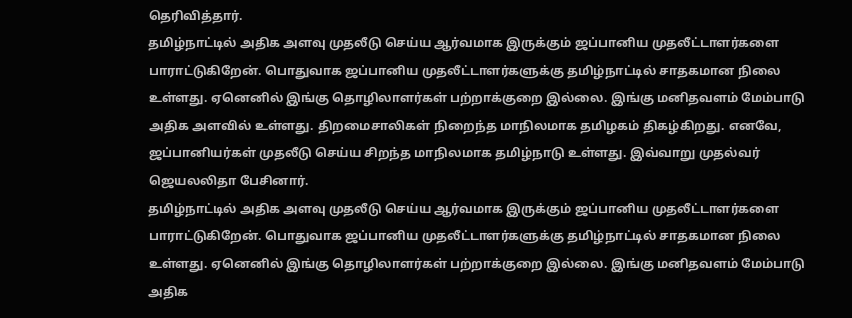தெரிவித்தார்.
தமிழ்நாட்டில் அதிக அளவு முதலீடு செய்ய ஆர்வமாக இருக்கும் ஜப்பானிய முதலீட்டாளர்களை பாராட்டுகிறேன். பொதுவாக ஜப்பானிய முதலீட்டாளர்களுக்கு தமிழ்நாட்டில் சாதகமான நிலை உள்ளது. ஏனெனில் இங்கு தொழிலாளர்கள் பற்றாக்குறை இல்லை. இங்கு மனிதவளம் மேம்பாடு அதிக அளவில் உள்ளது. திறமைசாலிகள் நிறைந்த மாநிலமாக தமிழகம் திகழ்கிறது. எனவே, ஜப்பானியர்கள் முதலீடு செய்ய சிறந்த மாநிலமாக தமிழ்நாடு உள்ளது. இவ்வாறு முதல்வர் ஜெயலலிதா பேசினார்.
தமிழ்நாட்டில் அதிக அளவு முதலீடு செய்ய ஆர்வமாக இருக்கும் ஜப்பானிய முதலீட்டாளர்களை பாராட்டுகிறேன். பொதுவாக ஜப்பானிய முதலீட்டாளர்களுக்கு தமிழ்நாட்டில் சாதகமான நிலை உள்ளது. ஏனெனில் இங்கு தொழிலாளர்கள் பற்றாக்குறை இல்லை. இங்கு மனிதவளம் மேம்பாடு அதிக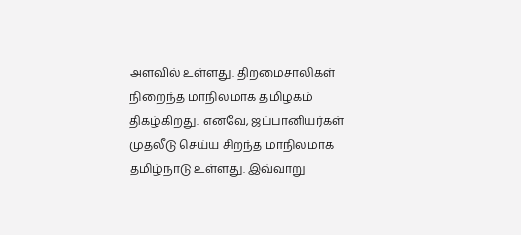அளவில் உள்ளது. திறமைசாலிகள் நிறைந்த மாநிலமாக தமிழகம் திகழ்கிறது. எனவே, ஜப்பானியர்கள் முதலீடு செய்ய சிறந்த மாநிலமாக தமிழ்நாடு உள்ளது. இவ்வாறு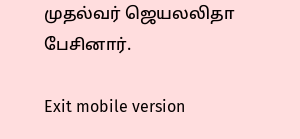முதல்வர் ஜெயலலிதா பேசினார்.

Exit mobile version